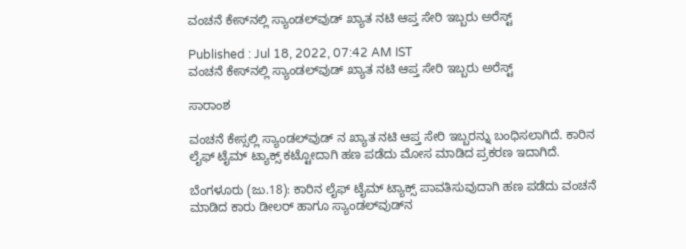ವಂಚನೆ ಕೇಸ್‌ನಲ್ಲಿ ಸ್ಯಾಂಡಲ್‌ವುಡ್‌ ಖ್ಯಾತ ನಟಿ ಆಪ್ತ ಸೇರಿ ಇಬ್ಬರು ಅರೆಸ್ಟ್

Published : Jul 18, 2022, 07:42 AM IST
ವಂಚನೆ ಕೇಸ್‌ನಲ್ಲಿ ಸ್ಯಾಂಡಲ್‌ವುಡ್‌ ಖ್ಯಾತ ನಟಿ ಆಪ್ತ ಸೇರಿ ಇಬ್ಬರು ಅರೆಸ್ಟ್

ಸಾರಾಂಶ

ವಂಚನೆ ಕೇಸ್ಸಲ್ಲಿ ಸ್ಯಾಂಡಲ್‌ವುಡ್‌ ನ ಖ್ಯಾತ ನಟಿ ಆಪ್ತ ಸೇರಿ ಇಬ್ಬರನ್ನು ಬಂಧಿಸಲಾಗಿದೆ. ಕಾರಿನ ಲೈಫ್‌ ಟೈಮ್‌ ಟ್ಯಾಕ್ಸ್‌ ಕಟ್ಟೋದಾಗಿ ಹಣ ಪಡೆದು ಮೋಸ ಮಾಡಿದ ಪ್ರಕರಣ ಇದಾಗಿದೆ.

ಬೆಂಗಳೂರು (ಜು.18): ಕಾರಿನ ಲೈಫ್‌ ಟೈಮ್‌ ಟ್ಯಾಕ್ಸ್‌ ಪಾವತಿಸುವುದಾಗಿ ಹಣ ಪಡೆದು ವಂಚನೆ ಮಾಡಿದ ಕಾರು ಡೀಲರ್‌ ಹಾಗೂ ಸ್ಯಾಂಡಲ್‌ವುಡ್‌ನ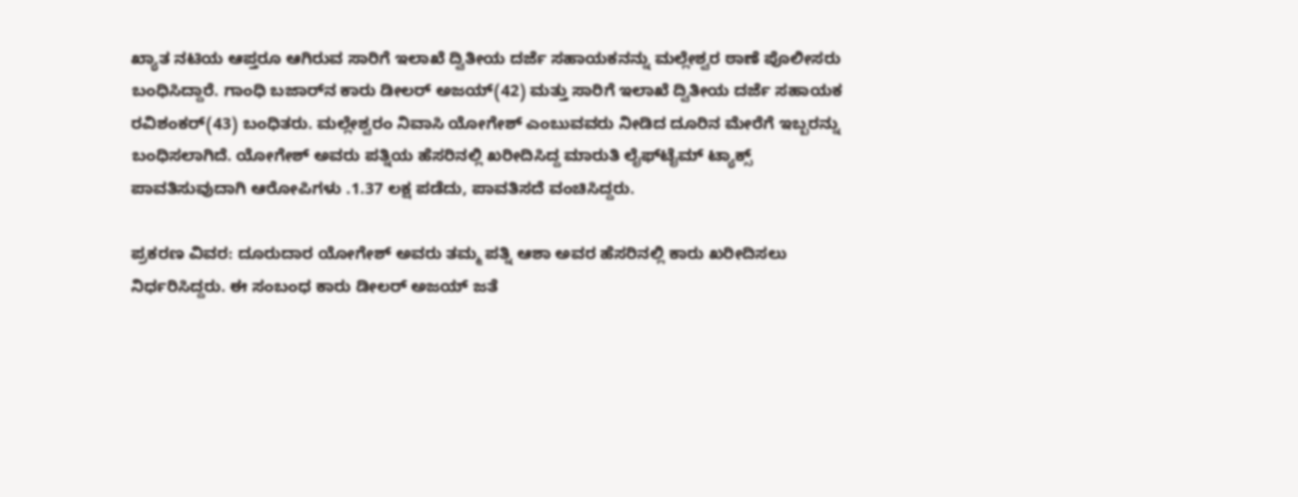ಖ್ಯಾತ ನಟಿಯ ಆಪ್ತರೂ ಆಗಿರುವ ಸಾರಿಗೆ ಇಲಾಖೆ ದ್ವಿತೀಯ ದರ್ಜೆ ಸಹಾಯಕನನ್ನು ಮಲ್ಲೇಶ್ವರ ಠಾಣೆ ಪೊಲೀಸರು ಬಂಧಿಸಿದ್ದಾರೆ. ಗಾಂಧಿ ಬಜಾರ್‌ನ ಕಾರು ಡೀಲರ್‌ ಅಜಯ್‌(42) ಮತ್ತು ಸಾರಿಗೆ ಇಲಾಖೆ ದ್ವಿತೀಯ ದರ್ಜೆ ಸಹಾಯಕ ರವಿಶಂಕರ್‌(43) ಬಂಧಿತರು. ಮಲ್ಲೇಶ್ವರಂ ನಿವಾಸಿ ಯೋಗೇಶ್‌ ಎಂಬುವವರು ನೀಡಿದ ದೂರಿನ ಮೇರೆಗೆ ಇಬ್ಬರನ್ನು ಬಂಧಿಸಲಾಗಿದೆ. ಯೋಗೇಶ್‌ ಅವರು ಪತ್ನಿಯ ಹೆಸರಿನಲ್ಲಿ ಖರೀದಿಸಿದ್ದ ಮಾರುತಿ ಲೈಫ್‌ಟೈಮ್‌ ಟ್ಯಾಕ್ಸ್‌ ಪಾವತಿಸುವುದಾಗಿ ಆರೋಪಿಗಳು .1.37 ಲಕ್ಷ ಪಡೆದು, ಪಾವತಿಸದೆ ವಂಚಿಸಿದ್ದರು.

ಪ್ರಕರಣ ವಿವರ: ದೂರುದಾರ ಯೋಗೇಶ್‌ ಅವರು ತಮ್ಮ ಪತ್ನಿ ಆಶಾ ಅವರ ಹೆಸರಿನಲ್ಲಿ ಕಾರು ಖರೀದಿಸಲು ನಿರ್ಧರಿಸಿದ್ದರು. ಈ ಸಂಬಂಧ ಕಾರು ಡೀಲರ್‌ ಅಜಯ್‌ ಜತೆ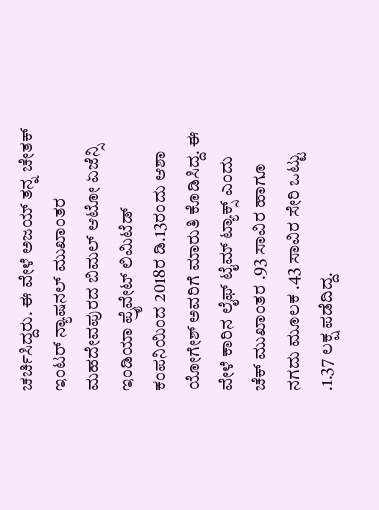ಚರ್ಚಿಸಿದ್ದರು. ಈ ವೇಳೆ ಅಜಯ್‌ ತನ್ನ ಚೇತಕ್‌ ಇಂಟರ್‌ ನ್ಯಾಷನಲ್‌ ಮುಖಾಂತರ ಮಹದೇವಪುರದ ಬಿಮಲ್‌ ಆಟೋ ಏಜೆನ್ಸಿ ಇಂಡಿಯಾ ಪ್ರೈವೇಟ್‌ ಲಿಮಿಟೆಡ್‌ ಕಂಪನಿಯಿಂದ 2018ರ ಡಿ.13ರಂದು ಆಶಾ ಯೋಗೇಶ್‌ ಅವರಿಗೆ ಮಾರುತಿ ಕೊಡಿಸಿದ್ದ. ಈ ವೇಳೆ ಕಾರಿನ ಲೈಫ್‌ ಟೈಮ್‌ ಟ್ಯಾಕ್ಸ್‌ ಎಂದು ಚೆಕ್‌ ಮುಖಾಂತರ .93 ಸಾವಿರ ಹಾಗೂ ನಗದು ಮೂಲಕ .43 ಸಾವಿರ ಸೇರಿ ಒಟ್ಟು .1.37 ಲಕ್ಷ ಪಡೆದಿದ್ದ.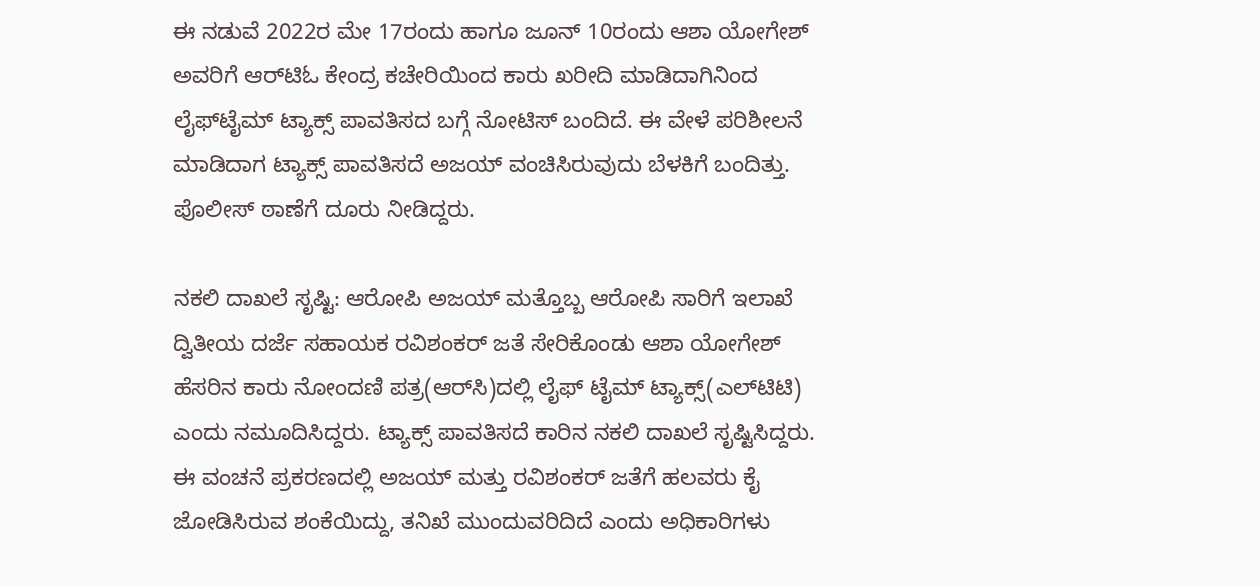ಈ ನಡುವೆ 2022ರ ಮೇ 17ರಂದು ಹಾಗೂ ಜೂನ್‌ 10ರಂದು ಆಶಾ ಯೋಗೇಶ್‌ ಅವರಿಗೆ ಆರ್‌ಟಿಓ ಕೇಂದ್ರ ಕಚೇರಿಯಿಂದ ಕಾರು ಖರೀದಿ ಮಾಡಿದಾಗಿನಿಂದ ಲೈಫ್‌ಟೈಮ್‌ ಟ್ಯಾಕ್ಸ್‌ ಪಾವತಿಸದ ಬಗ್ಗೆ ನೋಟಿಸ್‌ ಬಂದಿದೆ. ಈ ವೇಳೆ ಪರಿಶೀಲನೆ ಮಾಡಿದಾಗ ಟ್ಯಾಕ್ಸ್‌ ಪಾವತಿಸದೆ ಅಜಯ್‌ ವಂಚಿಸಿರುವುದು ಬೆಳಕಿಗೆ ಬಂದಿತ್ತು. ಪೊಲೀಸ್‌ ಠಾಣೆಗೆ ದೂರು ನೀಡಿದ್ದರು.

ನಕಲಿ ದಾಖಲೆ ಸೃಷ್ಟಿ: ಆರೋಪಿ ಅಜಯ್‌ ಮತ್ತೊಬ್ಬ ಆರೋಪಿ ಸಾರಿಗೆ ಇಲಾಖೆ ದ್ವಿತೀಯ ದರ್ಜೆ ಸಹಾಯಕ ರವಿಶಂಕರ್‌ ಜತೆ ಸೇರಿಕೊಂಡು ಆಶಾ ಯೋಗೇಶ್‌ ಹೆಸರಿನ ಕಾರು ನೋಂದಣಿ ಪತ್ರ(ಆರ್‌ಸಿ)ದಲ್ಲಿ ಲೈಫ್‌ ಟೈಮ್‌ ಟ್ಯಾಕ್ಸ್‌(ಎಲ್‌ಟಿಟಿ) ಎಂದು ನಮೂದಿಸಿದ್ದರು. ಟ್ಯಾಕ್ಸ್‌ ಪಾವತಿಸದೆ ಕಾರಿನ ನಕಲಿ ದಾಖಲೆ ಸೃಷ್ಟಿಸಿದ್ದರು. ಈ ವಂಚನೆ ಪ್ರಕರಣದಲ್ಲಿ ಅಜಯ್‌ ಮತ್ತು ರವಿಶಂಕರ್‌ ಜತೆಗೆ ಹಲವರು ಕೈ ಜೋಡಿಸಿರುವ ಶಂಕೆಯಿದ್ದು, ತನಿಖೆ ಮುಂದುವರಿದಿದೆ ಎಂದು ಅಧಿಕಾರಿಗಳು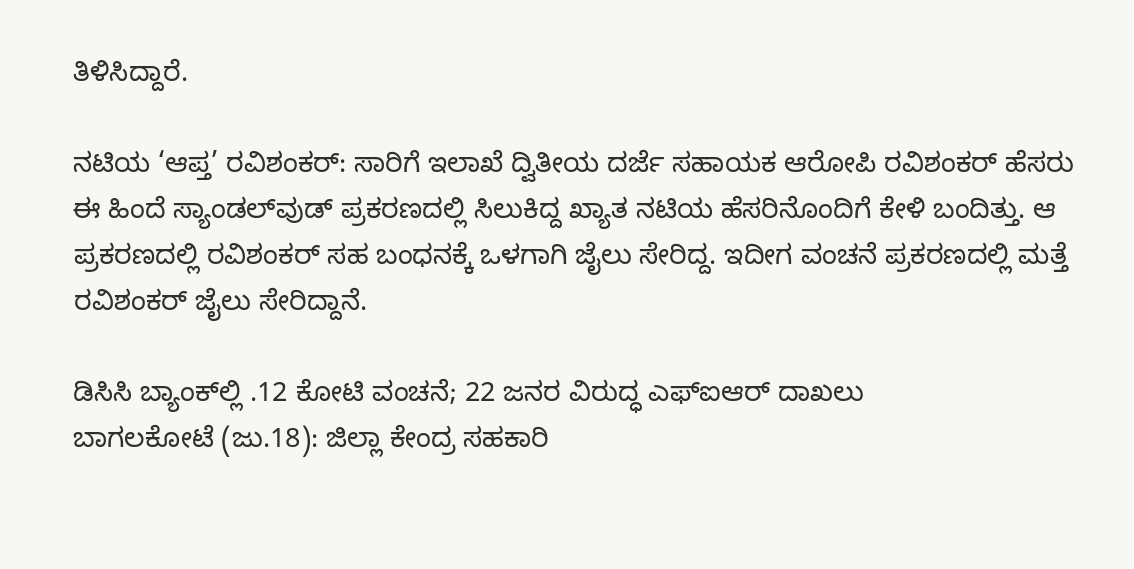ತಿಳಿಸಿದ್ದಾರೆ.

ನಟಿಯ ‘ಆಪ್ತ’ ರವಿಶಂಕರ್‌: ಸಾರಿಗೆ ಇಲಾಖೆ ದ್ವಿತೀಯ ದರ್ಜೆ ಸಹಾಯಕ ಆರೋಪಿ ರವಿಶಂಕರ್‌ ಹೆಸರು ಈ ಹಿಂದೆ ಸ್ಯಾಂಡಲ್‌ವುಡ್‌ ಪ್ರಕರಣದಲ್ಲಿ ಸಿಲುಕಿದ್ದ ಖ್ಯಾತ ನಟಿಯ ಹೆಸರಿನೊಂದಿಗೆ ಕೇಳಿ ಬಂದಿತ್ತು. ಆ ಪ್ರಕರಣದಲ್ಲಿ ರವಿಶಂಕರ್‌ ಸಹ ಬಂಧನಕ್ಕೆ ಒಳಗಾಗಿ ಜೈಲು ಸೇರಿದ್ದ. ಇದೀಗ ವಂಚನೆ ಪ್ರಕರಣದಲ್ಲಿ ಮತ್ತೆ ರವಿಶಂಕರ್‌ ಜೈಲು ಸೇರಿದ್ದಾನೆ.

ಡಿಸಿಸಿ ಬ್ಯಾಂಕ್‌ಲ್ಲಿ .12 ಕೋಟಿ ವಂಚನೆ; 22 ಜನರ ವಿರುದ್ಧ ಎಫ್‌ಐಆರ್‌ ದಾಖಲು
ಬಾಗಲಕೋಟೆ (ಜು.18): ಜಿಲ್ಲಾ ಕೇಂದ್ರ ಸಹಕಾರಿ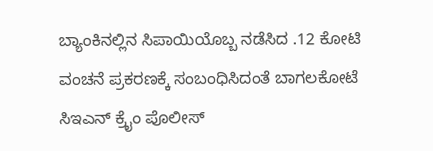ಬ್ಯಾಂಕಿನಲ್ಲಿನ ಸಿಪಾಯಿಯೊಬ್ಬ ನಡೆಸಿದ .12 ಕೋಟಿ ವಂಚನೆ ಪ್ರಕರಣಕ್ಕೆ ಸಂಬಂಧಿಸಿದಂತೆ ಬಾಗಲಕೋಟೆ ಸಿಇಎನ್‌ ಕ್ರೈಂ ಪೊಲೀಸ್‌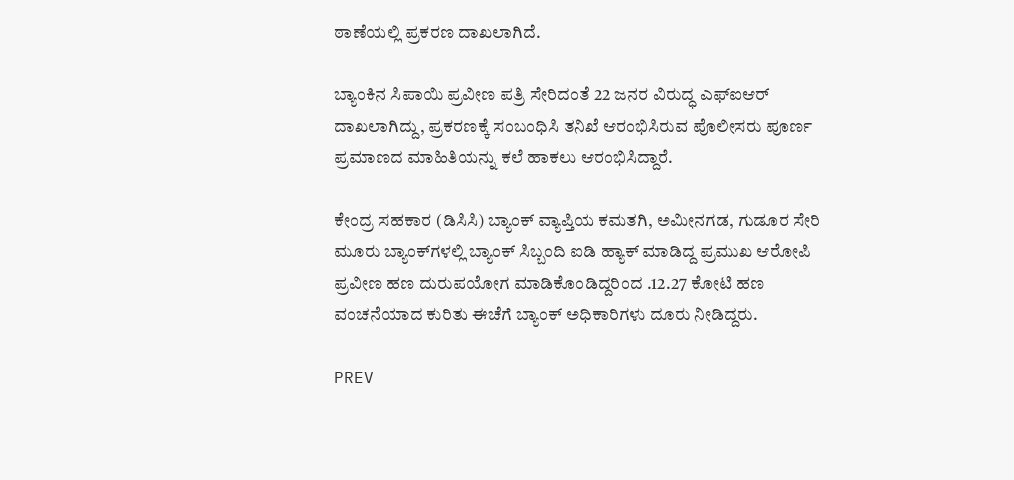ಠಾಣೆಯಲ್ಲಿ ಪ್ರಕರಣ ದಾಖಲಾಗಿದೆ.

ಬ್ಯಾಂಕಿನ ಸಿಪಾಯಿ ಪ್ರವೀಣ ಪತ್ರಿ ಸೇರಿದಂತೆ 22 ಜನರ ವಿರುದ್ಧ ಎಫ್‌ಐಆರ್‌ ದಾಖಲಾಗಿದ್ದು, ಪ್ರಕರಣಕ್ಕೆ ಸಂಬಂಧಿಸಿ ತನಿಖೆ ಆರಂಭಿಸಿರುವ ಪೊಲೀಸರು ಪೂರ್ಣ ಪ್ರಮಾಣದ ಮಾಹಿತಿಯನ್ನು ಕಲೆ ಹಾಕಲು ಆರಂಭಿಸಿದ್ದಾರೆ.

ಕೇಂದ್ರ ಸಹಕಾರ (ಡಿಸಿಸಿ) ಬ್ಯಾಂಕ್‌ ವ್ಯಾಪ್ತಿಯ ಕಮತಗಿ, ಅಮೀನಗಡ, ಗುಡೂರ ಸೇರಿ ಮೂರು ಬ್ಯಾಂಕ್‌ಗಳಲ್ಲಿ ಬ್ಯಾಂಕ್‌ ಸಿಬ್ಬಂದಿ ಐಡಿ ಹ್ಯಾಕ್‌ ಮಾಡಿದ್ದ ಪ್ರಮುಖ ಆರೋಪಿ ಪ್ರವೀಣ ಹಣ ದುರುಪಯೋಗ ಮಾಡಿಕೊಂಡಿದ್ದರಿಂದ .12.27 ಕೋಟಿ ಹಣ ವಂಚನೆಯಾದ ಕುರಿತು ಈಚೆಗೆ ಬ್ಯಾಂಕ್‌ ಅಧಿಕಾರಿಗಳು ದೂರು ನೀಡಿದ್ದರು.

PREV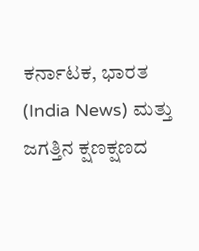ಕರ್ನಾಟಕ, ಭಾರತ (India News) ಮತ್ತು ಜಗತ್ತಿನ ಕ್ಷಣಕ್ಷಣದ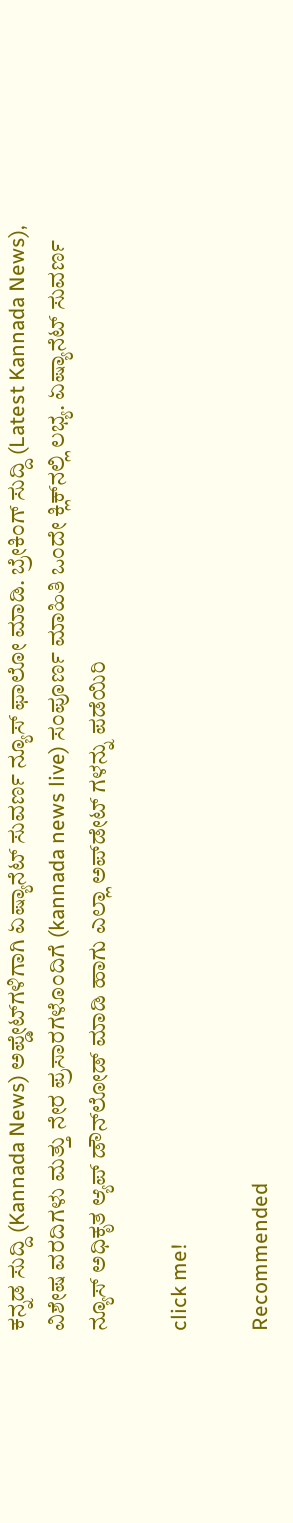ಕನ್ನಡ ಸುದ್ದಿ (Kannada News) ಅಪ್ಡೇಟ್‌ಗಳಿಗಾಗಿ ಏಷ್ಯಾನೆಟ್ ಸುವರ್ಣ ನ್ಯೂಸ್‌ ಫಾಲೋ ಮಾಡಿ. ಬ್ರೇಕಿಂಗ್ ಸುದ್ದಿ (Latest Kannada News), ವಿಶೇಷ ವರದಿಗಳು ಮತ್ತು ನೇರ ಪ್ರಸಾರಗಳೊಂದಿಗೆ (kannada news live) ಸಂಪೂರ್ಣ ಮಾಹಿತಿ ಒಂದೇ ಕ್ಲಿಕ್‌ನಲ್ಲಿ ಲಭ್ಯ. ಏಷ್ಯಾನೆಟ್ ಸುವರ್ಣ ನ್ಯೂಸ್ ಅಧಿಕೃತ ಆ್ಯಪ್ ಡೌನ್‌ಲೋಡ್ ಮಾಡಿ ಹಾಗು ಎಲ್ಲಾ ಅಪ್‌ಡೇಟ್ ಗಳನ್ನು ಪಡೆಯಿರಿ

click me!

Recommended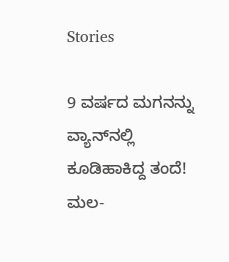Stories

9 ವರ್ಷದ ಮಗನನ್ನು ವ್ಯಾನ್‌ನಲ್ಲಿ ಕೂಡಿಹಾಕಿದ್ದ ತಂದೆ! ಮಲ-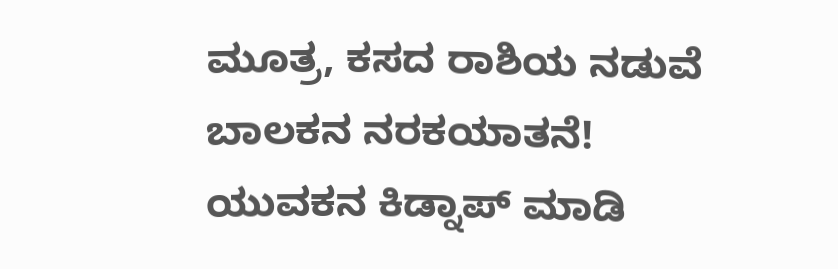ಮೂತ್ರ, ಕಸದ ರಾಶಿಯ ನಡುವೆ ಬಾಲಕನ ನರಕಯಾತನೆ!
ಯುವಕನ ಕಿಡ್ನಾಪ್‌ ಮಾಡಿ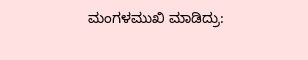ಮಂಗಳಮುಖಿ ಮಾಡಿದ್ರು: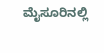ಮೈಸೂರಿನಲ್ಲಿ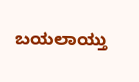ಬಯಲಾಯ್ತು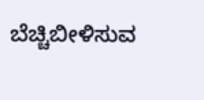ಬೆಚ್ಚಿಬೀಳಿಸುವ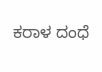ಕರಾಳ ದಂಧೆ